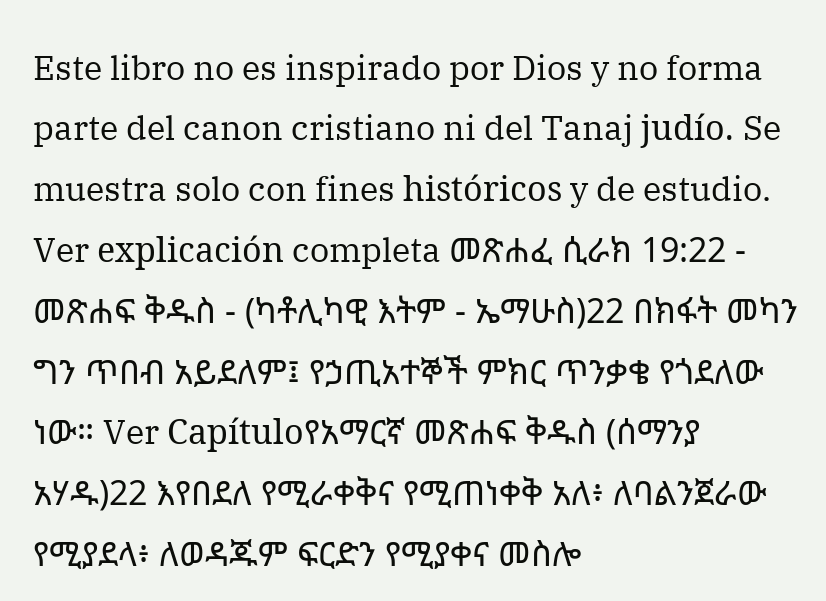Este libro no es inspirado por Dios y no forma parte del canon cristiano ni del Tanaj judío. Se muestra solo con fines históricos y de estudio. Ver explicación completa መጽሐፈ ሲራክ 19:22 - መጽሐፍ ቅዱስ - (ካቶሊካዊ እትም - ኤማሁስ)22 በክፋት መካን ግን ጥበብ አይደለም፤ የኃጢአተኞች ምክር ጥንቃቄ የጎደለው ነው። Ver Capítuloየአማርኛ መጽሐፍ ቅዱስ (ሰማንያ አሃዱ)22 እየበደለ የሚራቀቅና የሚጠነቀቅ አለ፥ ለባልንጀራው የሚያደላ፥ ለወዳጁም ፍርድን የሚያቀና መስሎ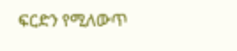ፍርድን የሚለውጥ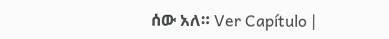ሰው አለ። Ver Capítulo |